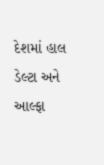દેશમાં હાલ ડેલ્ટા અને આલ્ફા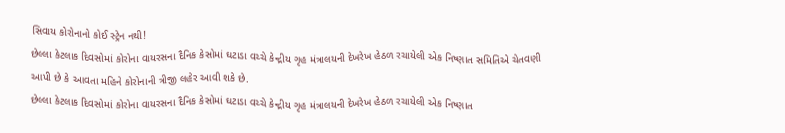સિવાય કોરોનાનો કોઈ સ્ટ્રેન નથી!
છેલ્લા કેટલાક દિવસોમાં કોરોના વાયરસના દૈનિક કેસોમાં ઘટાડા વચ્ચે કેન્દ્રીય ગૃહ મંત્રાલયની દેખરેખ હેઠળ રચાયેલી એક નિષ્ણાત સમિતિએ ચેતવણી આપી છે કે આવતા મહિને કોરોનાની ત્રીજી લહેર આવી શકે છે.
છેલ્લા કેટલાક દિવસોમાં કોરોના વાયરસના દૈનિક કેસોમાં ઘટાડા વચ્ચે કેન્દ્રીય ગૃહ મંત્રાલયની દેખરેખ હેઠળ રચાયેલી એક નિષ્ણાત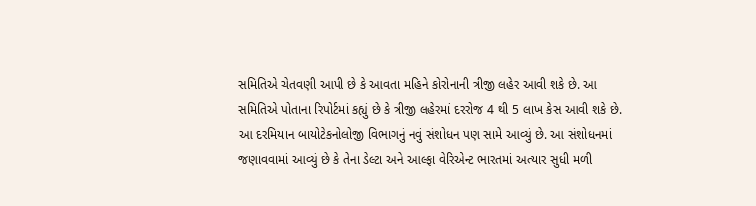સમિતિએ ચેતવણી આપી છે કે આવતા મહિને કોરોનાની ત્રીજી લહેર આવી શકે છે. આ સમિતિએ પોતાના રિપોર્ટમાં કહ્યું છે કે ત્રીજી લહેરમાં દરરોજ 4 થી 5 લાખ કેસ આવી શકે છે. આ દરમિયાન બાયોટેકનોલોજી વિભાગનું નવું સંશોધન પણ સામે આવ્યું છે. આ સંશોધનમાં જણાવવામાં આવ્યું છે કે તેના ડેલ્ટા અને આલ્ફા વેરિએન્ટ ભારતમાં અત્યાર સુધી મળી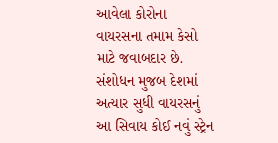આવેલા કોરોના વાયરસના તમામ કેસો માટે જવાબદાર છે. સંશોધન મુજબ દેશમાં અત્યાર સુધી વાયરસનું આ સિવાય કોઈ નવું સ્ટ્રેન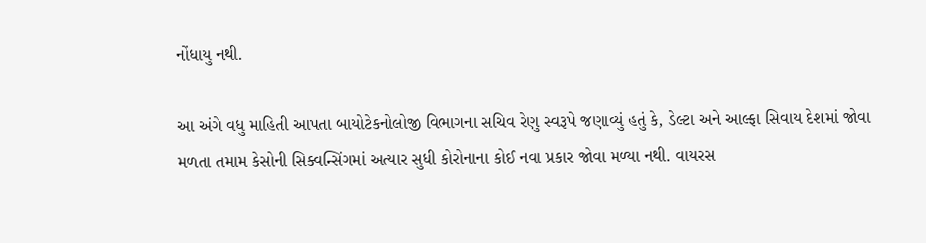નોંધાયુ નથી.

આ અંગે વધુ માહિતી આપતા બાયોટેકનોલોજી વિભાગના સચિવ રેણુ સ્વરૂપે જણાવ્યું હતું કે, ડેલ્ટા અને આલ્ફા સિવાય દેશમાં જોવા મળતા તમામ કેસોની સિક્વન્સિંગમાં અત્યાર સુધી કોરોનાના કોઈ નવા પ્રકાર જોવા મળ્યા નથી. વાયરસ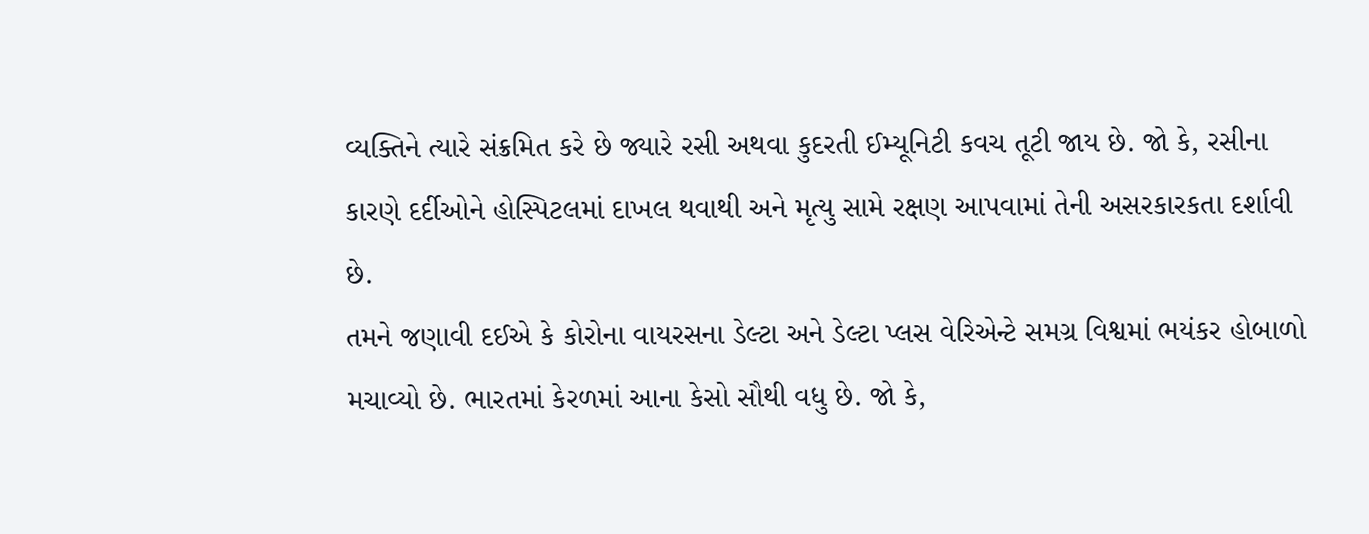વ્યક્તિને ત્યારે સંક્રમિત કરે છે જ્યારે રસી અથવા કુદરતી ઈમ્યૂનિટી કવચ તૂટી જાય છે. જો કે, રસીના કારણે દર્દીઓને હોસ્પિટલમાં દાખલ થવાથી અને મૃત્યુ સામે રક્ષણ આપવામાં તેની અસરકારકતા દર્શાવી છે.
તમને જણાવી દઈએ કે કોરોના વાયરસના ડેલ્ટા અને ડેલ્ટા પ્લસ વેરિએન્ટે સમગ્ર વિશ્વમાં ભયંકર હોબાળો મચાવ્યો છે. ભારતમાં કેરળમાં આના કેસો સૌથી વધુ છે. જો કે,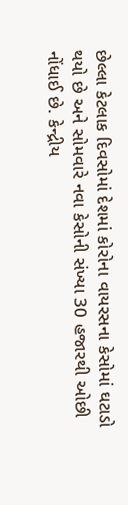છેલ્લા કેટલાક દિવસોમાં દેશમાં કોરોના વાયરસના કેસોમાં ઘટાડો થયો છે અને સોમવારે નવા કેસોની સંખ્યા 30 હજારથી ઓછી નોંધાઈ છે. કેન્દ્રીય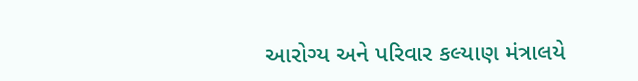આરોગ્ય અને પરિવાર કલ્યાણ મંત્રાલયે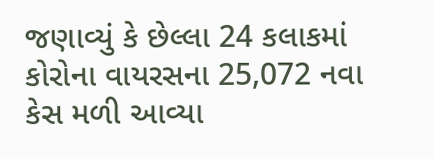જણાવ્યું કે છેલ્લા 24 કલાકમાં કોરોના વાયરસના 25,072 નવા કેસ મળી આવ્યા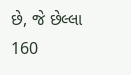છે, જે છેલ્લા 160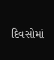દિવસોમાં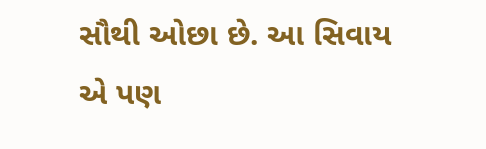સૌથી ઓછા છે. આ સિવાય એ પણ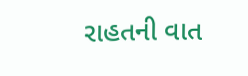રાહતની વાત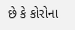છે કે કોરોના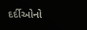દર્દીઓનો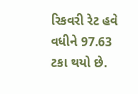રિકવરી રેટ હવે વધીને 97.63 ટકા થયો છે.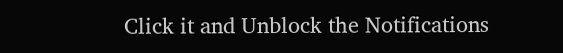Click it and Unblock the Notifications